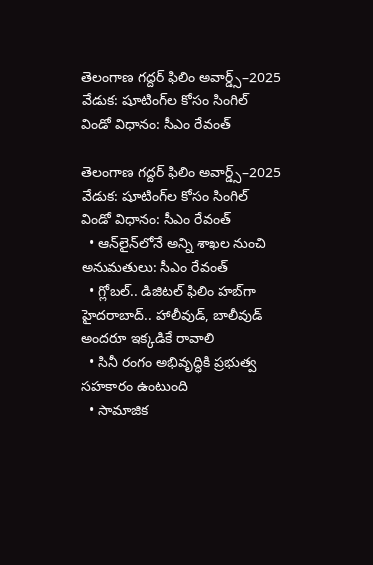తెలంగాణ గద్దర్ ఫిలిం అవార్డ్స్–2025 వేడుక: షూటింగ్‌‌‌‌‌‌‌‌ల కోసం సింగిల్ విండో విధానం: సీఎం రేవంత్

తెలంగాణ గద్దర్ ఫిలిం అవార్డ్స్–2025 వేడుక: షూటింగ్‌‌‌‌‌‌‌‌ల కోసం సింగిల్ విండో విధానం: సీఎం రేవంత్
  • ఆన్‌‌‌‌‌‌‌‌లైన్‌‌‌‌‌‌‌‌లోనే అన్ని శాఖల నుంచి అనుమతులు: సీఎం రేవంత్‌‌‌‌‌‌‌‌
  • గ్లోబల్.. డిజిటల్ ఫిలిం హబ్‌‌‌‌‌‌‌‌గా హైదరాబాద్.. హాలీవుడ్, బాలీవుడ్ అందరూ ఇక్కడికే రావాలి
  • సినీ రంగం అభివృద్ధికి ప్రభుత్వ సహకారం ఉంటుంది
  • సామాజిక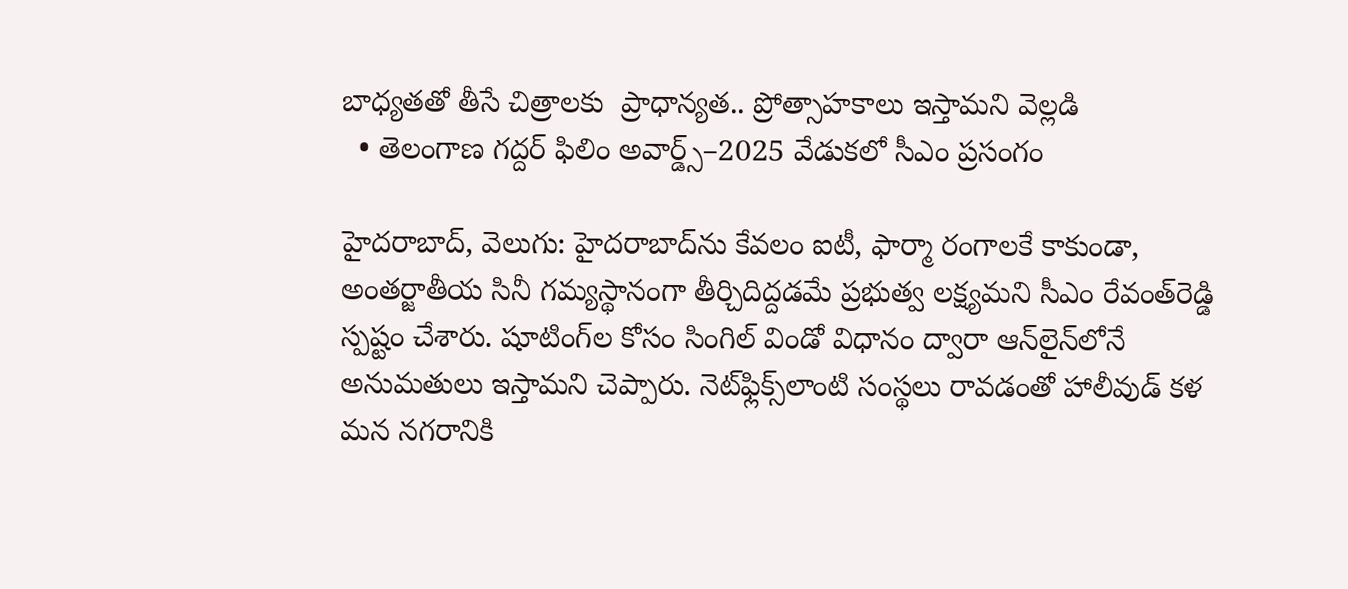బాధ్యతతో తీసే చిత్రాలకు  ప్రాధాన్యత.. ప్రోత్సాహకాలు ఇస్తామని వెల్లడి
  • తెలంగాణ గద్దర్ ఫిలిం అవార్డ్స్–2025 వేడుకలో సీఎం ప్రసంగం

హైదరాబాద్, వెలుగు: హైదరాబాద్‌‌‌‌‌‌‌‌ను కేవలం ఐటీ, ఫార్మా రంగాలకే కాకుండా, అంతర్జాతీయ సినీ గమ్యస్థానంగా తీర్చిదిద్దడమే ప్రభుత్వ లక్ష్యమని సీఎం రేవంత్‌‌‌‌‌‌‌‌రెడ్డి  స్పష్టం చేశారు. షూటింగ్‌‌‌‌‌‌‌‌ల కోసం సింగిల్ విండో విధానం ద్వారా ఆన్‌‌‌‌‌‌‌‌లైన్‌‌‌‌‌‌‌‌లోనే అనుమతులు ఇస్తామని చెప్పారు. నెట్‌‌‌‌‌‌‌‌ఫ్లిక్స్‌‌‌‌‌‌‌‌లాంటి సంస్థలు రావడంతో హాలీవుడ్ కళ మన నగరానికి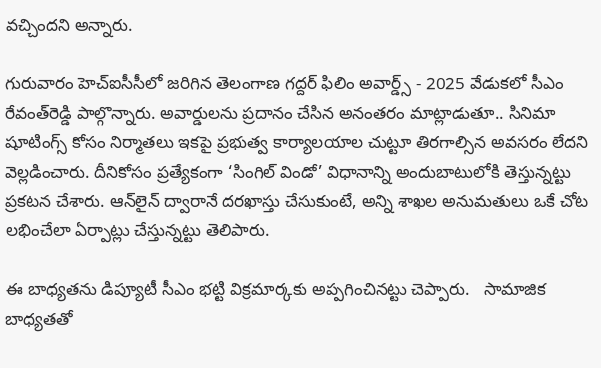వచ్చిందని అన్నారు.

గురువారం హెచ్ఐసీసీలో జరిగిన తెలంగాణ గద్దర్ ఫిలిం అవార్డ్స్ - 2025 వేడుకలో సీఎం రేవంత్‌‌‌‌‌‌‌‌రెడ్డి పాల్గొన్నారు. అవార్డులను ప్రదానం చేసిన అనంతరం మాట్లాడుతూ.. సినిమా షూటింగ్స్‌‌‌‌‌‌‌‌ కోసం నిర్మాతలు ఇకపై ప్రభుత్వ కార్యాలయాల చుట్టూ తిరగాల్సిన అవసరం లేదని వెల్లడించారు. దీనికోసం ప్రత్యేకంగా ‘సింగిల్ విండో’ విధానాన్ని అందుబాటులోకి తెస్తున్నట్టు  ప్రకటన చేశారు. ఆన్‌‌‌‌‌‌‌‌లైన్ ద్వారానే దరఖాస్తు చేసుకుంటే, అన్ని శాఖల అనుమతులు ఒకే చోట లభించేలా ఏర్పాట్లు చేస్తున్నట్టు తెలిపారు.

ఈ బాధ్యతను డిప్యూటీ సీఎం భట్టి విక్రమార్కకు అప్పగించినట్టు చెప్పారు.   సామాజిక బాధ్యతతో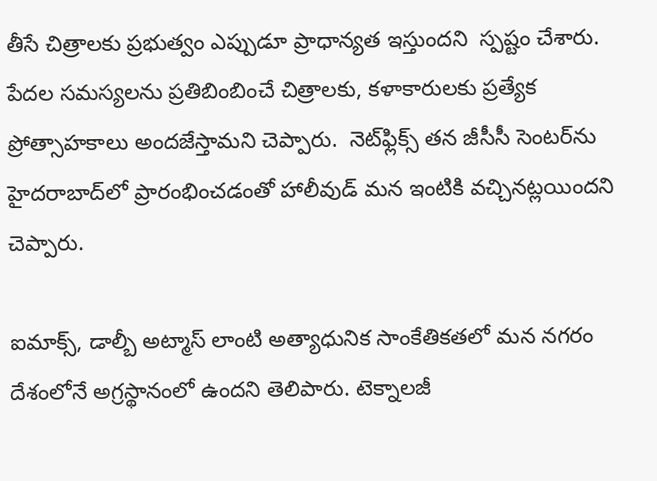తీసే చిత్రాలకు ప్రభుత్వం ఎప్పుడూ ప్రాధాన్యత ఇస్తుందని  స్పష్టం చేశారు. పేదల సమస్యలను ప్రతిబింబించే చిత్రాలకు, కళాకారులకు ప్రత్యేక ప్రోత్సాహకాలు అందజేస్తామని చెప్పారు.  నెట్‌‌ఫ్లిక్స్ తన జీసీసీ సెంటర్‌‌ను హైదరాబాద్‌‌లో ప్రారంభించడంతో హాలీవుడ్ మన ఇంటికి వచ్చినట్లయిందని చెప్పారు.

ఐమాక్స్, డాల్బీ అట్మాస్ లాంటి అత్యాధునిక సాంకేతికతలో మన నగరం దేశంలోనే అగ్రస్థానంలో ఉందని తెలిపారు. టెక్నాలజీ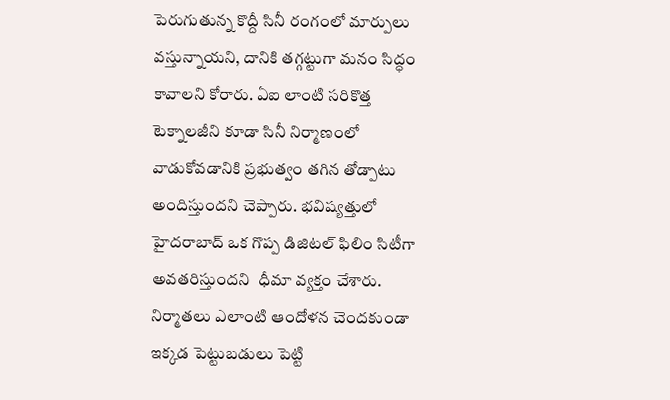పెరుగుతున్న కొద్దీ సినీ రంగంలో మార్పులు వస్తున్నాయని, దానికి తగ్గట్టుగా మనం సిద్ధం కావాలని కోరారు. ఏఐ లాంటి సరికొత్త టెక్నాలజీని కూడా సినీ నిర్మాణంలో వాడుకోవడానికి ప్రభుత్వం తగిన తోడ్పాటు అందిస్తుందని చెప్పారు. భవిష్యత్తులో హైదరాబాద్ ఒక గొప్ప డిజిటల్ ఫిలిం సిటీగా అవతరిస్తుందని  ధీమా వ్యక్తం చేశారు. నిర్మాతలు ఎలాంటి ఆందోళన చెందకుండా ఇక్కడ పెట్టుబడులు పెట్టి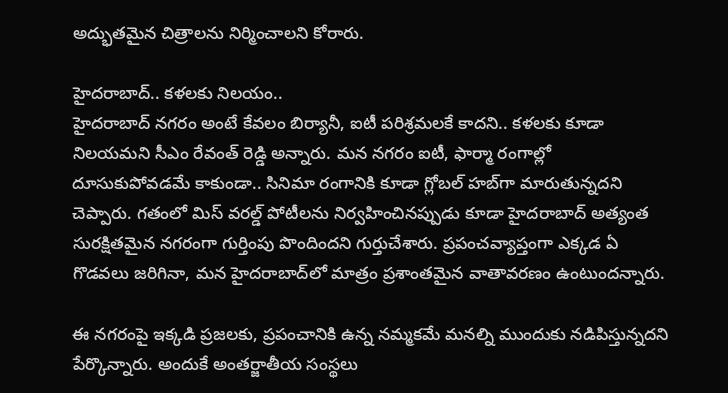అద్భుతమైన చిత్రాలను నిర్మించాలని కోరారు.

హైదరాబాద్.. కళలకు నిలయం..
హైదరాబాద్ నగరం అంటే కేవలం బిర్యానీ, ఐటీ పరిశ్రమలకే కాదని.. కళలకు కూడా నిలయమని సీఎం రేవంత్ రెడ్డి అన్నారు. మన నగరం ఐటీ, ఫార్మా రంగాల్లో దూసుకుపోవడమే కాకుండా.. సినిమా రంగానికి కూడా గ్లోబల్ హబ్‌‌గా మారుతున్నదని చెప్పారు. గతంలో మిస్ వరల్డ్ పోటీలను నిర్వహించినప్పుడు కూడా హైదరాబాద్ అత్యంత సురక్షితమైన నగరంగా గుర్తింపు పొందిందని గుర్తుచేశారు. ప్రపంచవ్యాప్తంగా ఎక్కడ ఏ గొడవలు జరిగినా, మన హైదరాబాద్‌‌లో మాత్రం ప్రశాంతమైన వాతావరణం ఉంటుందన్నారు.

ఈ నగరంపై ఇక్కడి ప్రజలకు, ప్రపంచానికి ఉన్న నమ్మకమే మనల్ని ముందుకు నడిపిస్తున్నదని పేర్కొన్నారు. అందుకే అంతర్జాతీయ సంస్థలు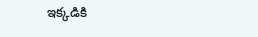ఇక్కడికి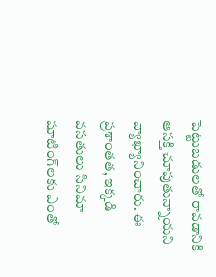పెట్టుబడులతో రావడానికి ఆసక్తి చూపుతున్నాయని వ్యాఖ్యానించారు. ఈ ప్రశాంతత, ఇక్కడి వసతులు సినిమా షూటింగ్‌‌లకు ఎంతో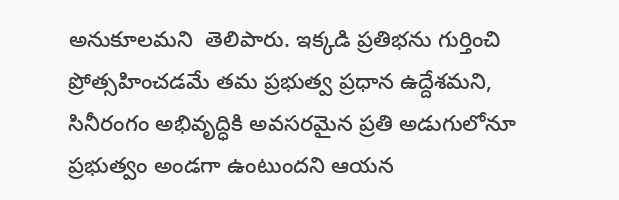అనుకూలమని  తెలిపారు. ఇక్కడి ప్రతిభను గుర్తించి ప్రోత్సహించడమే తమ ప్రభుత్వ ప్రధాన ఉద్దేశమని,  సినీరంగం అభివృద్ధికి అవసరమైన ప్రతి అడుగులోనూ ప్రభుత్వం అండగా ఉంటుందని ఆయన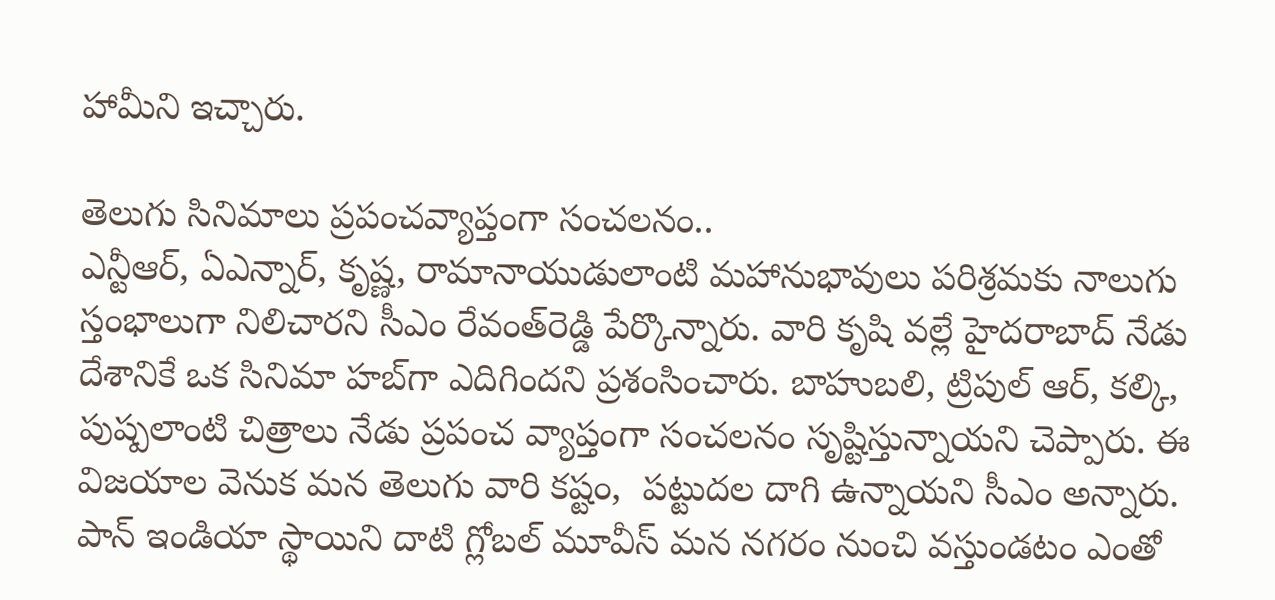హామీని ఇచ్చారు.

తెలుగు సినిమాలు ప్రపంచవ్యాప్తంగా సంచలనం..
ఎన్టీఆర్, ఏఎన్నార్, కృష్ణ, రామానాయుడులాంటి మహానుభావులు పరిశ్రమకు నాలుగు స్తంభాలుగా నిలిచారని సీఎం రేవంత్‌‌రెడ్డి పేర్కొన్నారు. వారి కృషి వల్లే హైదరాబాద్ నేడు దేశానికే ఒక సినిమా హబ్‌‌గా ఎదిగిందని ప్రశంసించారు. బాహుబలి, ట్రిపుల్ ఆర్, కల్కి, పుష్పలాంటి చిత్రాలు నేడు ప్రపంచ వ్యాప్తంగా సంచలనం సృష్టిస్తున్నాయని చెప్పారు. ఈ విజయాల వెనుక మన తెలుగు వారి కష్టం,  పట్టుదల దాగి ఉన్నాయని సీఎం అన్నారు. పాన్ ఇండియా స్థాయిని దాటి గ్లోబల్ మూవీస్ మన నగరం నుంచి వస్తుండటం ఎంతో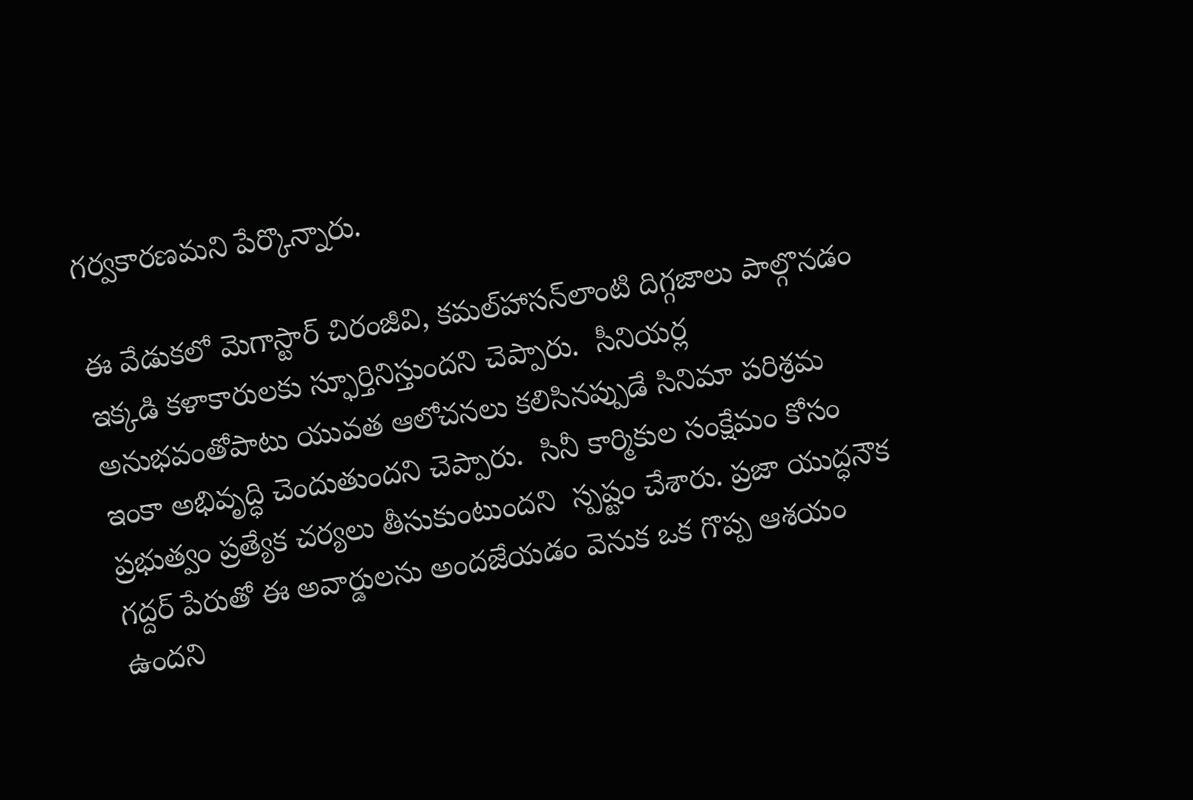గర్వకారణమని పేర్కొన్నారు.

ఈ వేడుకలో మెగాస్టార్ చిరంజీవి, కమల్‌‌హాసన్‌‌లాంటి దిగ్గజాలు పాల్గొనడం ఇక్కడి కళాకారులకు స్ఫూర్తినిస్తుందని చెప్పారు.  సీనియర్ల అనుభవంతోపాటు యువత ఆలోచనలు కలిసినప్పుడే సినిమా పరిశ్రమ ఇంకా అభివృద్ధి చెందుతుందని చెప్పారు.  సినీ కార్మికుల సంక్షేమం కోసం ప్రభుత్వం ప్రత్యేక చర్యలు తీసుకుంటుందని  స్పష్టం చేశారు. ప్రజా యుద్ధనౌక గద్దర్ పేరుతో ఈ అవార్డులను అందజేయడం వెనుక ఒక గొప్ప ఆశయం ఉందని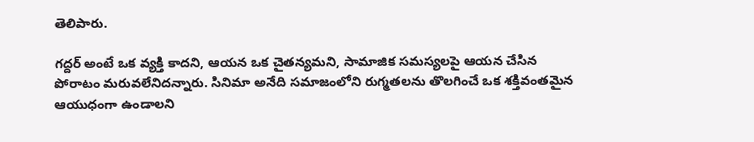తెలిపారు.

గద్దర్ అంటే ఒక వ్యక్తి కాదని, ఆయన ఒక చైతన్యమని, సామాజిక సమస్యలపై ఆయన చేసిన పోరాటం మరువలేనిదన్నారు. సినిమా అనేది సమాజంలోని రుగ్మతలను తొలగించే ఒక శక్తివంతమైన ఆయుధంగా ఉండాలని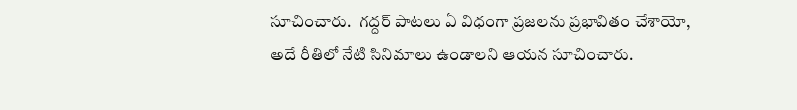సూచించారు.  గద్దర్ పాటలు ఏ విధంగా ప్రజలను ప్రభావితం చేశాయో, అదే రీతిలో నేటి సినిమాలు ఉండాలని ఆయన సూచించారు.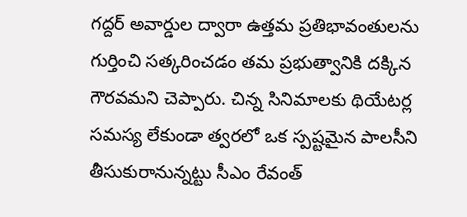గద్దర్ అవార్డుల ద్వారా ఉత్తమ ప్రతిభావంతులను గుర్తించి సత్కరించడం తమ ప్రభుత్వానికి దక్కిన గౌరవమని చెప్పారు. చిన్న సినిమాలకు థియేటర్ల సమస్య లేకుండా త్వరలో ఒక స్పష్టమైన పాలసీని తీసుకురానున్నట్టు సీఎం రేవంత్‌‌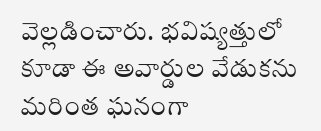వెల్లడించారు. భవిష్యత్తులో కూడా ఈ అవార్డుల వేడుకను మరింత ఘనంగా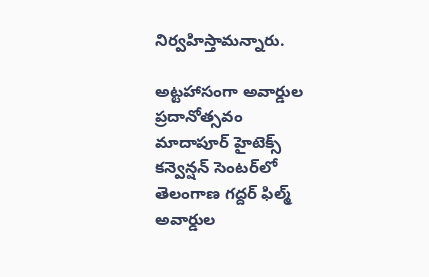నిర్వహిస్తామన్నారు.

అట్టహాసంగా అవార్డుల ప్రదానోత్సవం
మాదాపూర్‌‌ హైటెక్స్‌‌ కన్వెన్షన్‌‌ సెంటర్‌‌‌‌లో  తెలంగాణ గద్దర్‌‌ ఫిల్మ్‌‌ అవార్డుల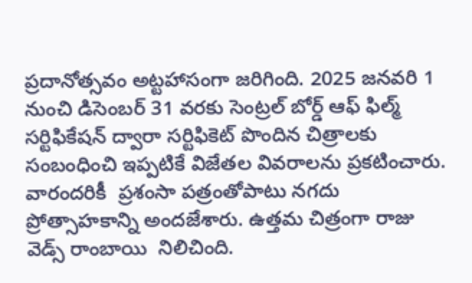ప్రదానోత్సవం అట్టహాసంగా జరిగింది. 2025 జనవరి 1 నుంచి డిసెంబర్ 31 వరకు సెంట్రల్ బోర్డ్ ఆఫ్ ఫిల్మ్ సర్టిఫికేషన్ ద్వారా సర్టిఫికెట్ పొందిన చిత్రాలకు సంబంధించి ఇప్పటికే విజేతల వివరాలను ప్రకటించారు. వారందరికీ  ప్రశంసా పత్రంతోపాటు నగదు ప్రోత్సాహకాన్ని అందజేశారు. ఉత్తమ చిత్రంగా రాజు వెడ్స్ రాంబాయి  నిలిచింది.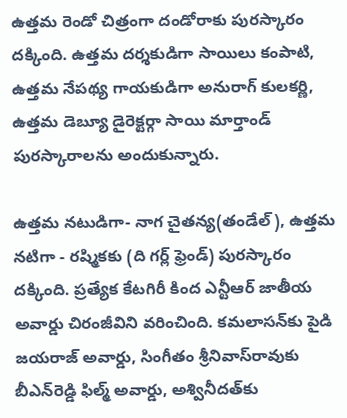ఉత్తమ రెండో చిత్రంగా దండోరాకు పురస్కారం దక్కింది. ఉత్తమ దర్శకుడిగా సాయిలు కంపాటి, ఉత్తమ నేపథ్య గాయకుడిగా అనురాగ్‌‌ కులకర్ణి, ఉత్తమ డెబ్యూ డైరెక్టర్గా సాయి మార్తాండ్‌‌ పురస్కారాలను అందుకున్నారు.

ఉత్తమ నటుడిగా- నాగ చైతన్య(తండేల్), ఉత్తమ నటిగా - రష్మికకు (ది గర్ల్ ఫ్రెండ్) పురస్కారం దక్కింది. ప్రత్యేక కేటగిరీ కింద ఎన్టీఆర్‌‌ జాతీయ అవార్డు చిరంజీవిని వరించింది. కమలాసన్‌‌కు పైడి జయరాజ్‌‌ అవార్డు, సింగీతం శ్రీనివాస్‌‌రావుకు బీఎన్‌‌రెడ్డి ఫిల్మ్‌‌ అవార్డు, అశ్వినీదత్‌‌కు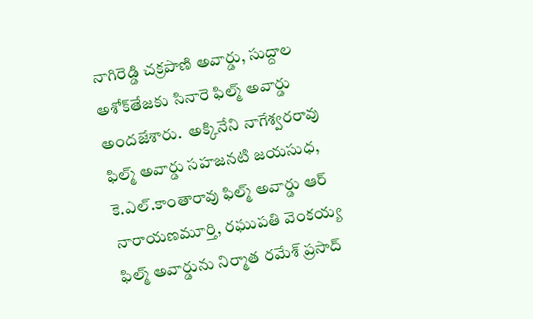నాగిరెడ్డి చక్రపాణి అవార్డు, సుద్దాల అశోక్‌‌తేజకు సినారె ఫిల్మ్‌‌ అవార్డు అందజేశారు.  అక్కినేని నాగేశ్వరరావు ఫిల్మ్‌‌ అవార్డు సహజనటి జయసుధ, కె.ఎల్‌‌.కాంతారావు ఫిల్మ్‌‌ అవార్డు ఆర్‌‌ నారాయణమూర్తి, రఘుపతి వెంకయ్య ఫిల్మ్‌‌ అవార్డును నిర్మాత రమేశ్‌‌ ప్రసాద్‌‌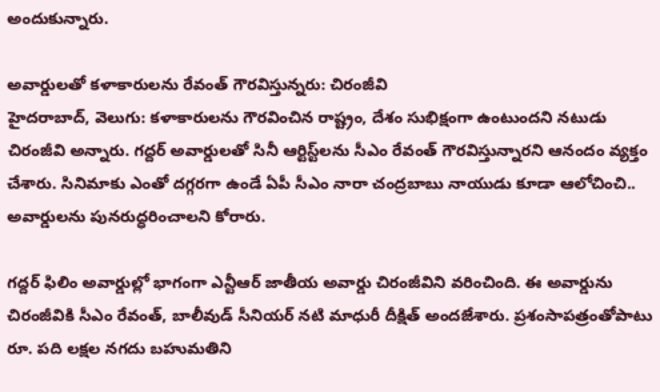అందుకున్నారు.

అవార్డులతో కళాకారులను రేవంత్‌‌ గౌరవిస్తున్నరు: చిరంజీవి
హైదరాబాద్, వెలుగు: కళాకారులను గౌరవించిన రాష్ట్రం, దేశం సుభిక్షంగా ఉంటుందని నటుడు చిరంజీవి అన్నారు. గద్దర్‌‌‌‌ అవార్డులతో సినీ ఆర్టిస్ట్‌‌లను సీఎం రేవంత్‌‌ గౌరవిస్తున్నారని ఆనందం వ్యక్తం చేశారు. సినిమాకు ఎంతో దగ్గరగా ఉండే ఏపీ సీఎం నారా చంద్రబాబు నాయుడు కూడా ఆలోచించి..  అవార్డులను పునరుద్ధరించాలని కోరారు.

గద్దర్‌‌‌‌ ఫిలిం అవార్డుల్లో భాగంగా ఎన్టీఆర్‌‌ జాతీయ అవార్డు చిరంజీవిని వరించింది. ఈ అవార్డును చిరంజీవికి సీఎం రేవంత్‌‌, బాలీవుడ్‌‌ సీనియర్‌‌ నటి మాధురీ దీక్షిత్‌‌ అందజేశారు. ప్రశంసాపత్రంతోపాటు రూ. పది లక్షల నగదు బహుమతిని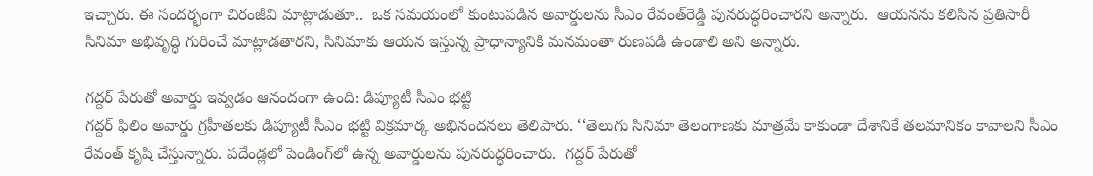ఇచ్చారు. ఈ సందర్భంగా చిరంజీవి మాట్లాడుతూ..  ఒక సమయంలో కుంటుపడిన అవార్డులను సీఎం రేవంత్‌‌రెడ్డి పునరుద్ధరించారని అన్నారు.  ఆయనను కలిసిన ప్రతిసారీ సినిమా అభివృద్ధి గురించే మాట్లాడతారని, సినిమాకు ఆయన ఇస్తున్న ప్రాధాన్యానికి మనమంతా రుణపడి ఉండాలి అని అన్నారు.

గద్దర్‌‌‌‌ పేరుతో అవార్డు ఇవ్వడం ఆనందంగా ఉంది: డిప్యూటీ సీఎం భట్టి
గద్దర్‌‌‌‌ ఫిలిం అవార్డు గ్రహీతలకు డిప్యూటీ సీఎం భట్టి విక్రమార్క అభినందనలు తెలిపారు. ‘‘తెలుగు సినిమా తెలంగాణకు మాత్రమే కాకుండా దేశానికే తలమానికం కావాలని సీఎం రేవంత్‌‌ కృషి చేస్తున్నారు. పదేండ్లలో పెండింగ్‌‌లో ఉన్న అవార్డులను పునరుద్ధరించారు.  గద్దర్‌‌ పేరుతో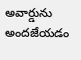అవార్డును అందజేయడం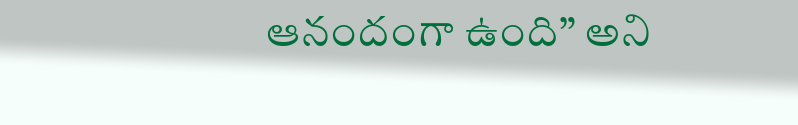ఆనందంగా ఉంది” అని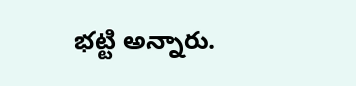భట్టి అన్నారు.